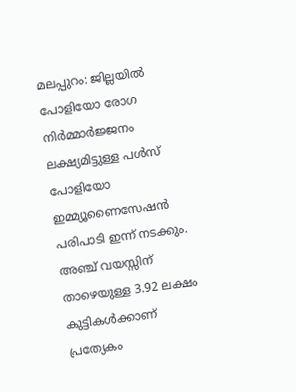മലപ്പുറം: ജില്ലയിൽ പോളിയോ രോഗ നിർമ്മാർജ്ജനം ലക്ഷ്യമിട്ടുള്ള പൾസ് പോളിയോ ഇമ്മ്യൂണൈസേഷൻ പരിപാടി ഇന്ന് നടക്കും. അഞ്ച് വയസ്സിന് താഴെയുള്ള 3.92 ലക്ഷം കുട്ടികൾക്കാണ് പ്രത്യേകം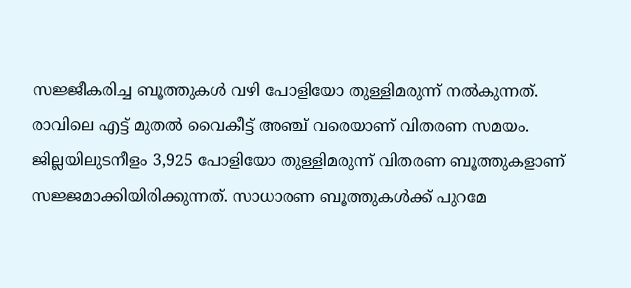സജ്ജീകരിച്ച ബൂത്തുകൾ വഴി പോളിയോ തുള്ളിമരുന്ന് നൽകുന്നത്. രാവിലെ എട്ട് മുതൽ വൈകീട്ട് അഞ്ച് വരെയാണ് വിതരണ സമയം. ജില്ലയിലുടനീളം 3,925 പോളിയോ തുള്ളിമരുന്ന് വിതരണ ബൂത്തുകളാണ് സജ്ജമാക്കിയിരിക്കുന്നത്. സാധാരണ ബൂത്തുകൾക്ക് പുറമേ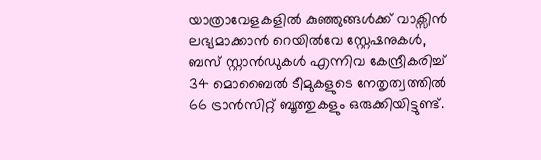യാത്രാവേളകളിൽ കുഞ്ഞുങ്ങൾക്ക് വാക്സിൻ ലഭ്യമാക്കാൻ റെയിൽവേ സ്റ്റേഷനുകൾ, ബസ് സ്റ്റാൻഡുകൾ എന്നിവ കേന്ദ്രീകരിച്ച് 34 മൊബൈൽ ടീമുകളുടെ നേതൃത്വത്തിൽ 66 ട്രാൻസിറ്റ് ബൂത്തുകളും ഒരുക്കിയിട്ടുണ്ട്.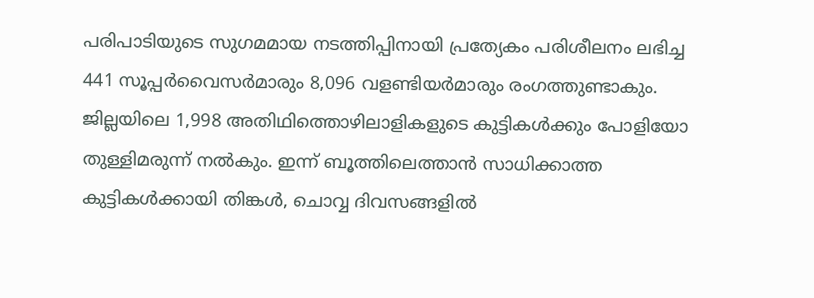പരിപാടിയുടെ സുഗമമായ നടത്തിപ്പിനായി പ്രത്യേകം പരിശീലനം ലഭിച്ച 441 സൂപ്പർവൈസർമാരും 8,096 വളണ്ടിയർമാരും രംഗത്തുണ്ടാകും. ജില്ലയിലെ 1,998 അതിഥിത്തൊഴിലാളികളുടെ കുട്ടികൾക്കും പോളിയോ തുള്ളിമരുന്ന് നൽകും. ഇന്ന് ബൂത്തിലെത്താൻ സാധിക്കാത്ത കുട്ടികൾക്കായി തിങ്കൾ, ചൊവ്വ ദിവസങ്ങളിൽ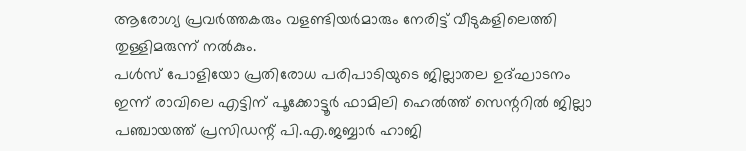ആരോഗ്യ പ്രവർത്തകരും വളണ്ടിയർമാരും നേരിട്ട് വീടുകളിലെത്തി തുള്ളിമരുന്ന് നൽകും.
പൾസ് പോളിയോ പ്രതിരോധ പരിപാടിയുടെ ജില്ലാതല ഉദ്ഘാടനം ഇന്ന് രാവിലെ എട്ടിന് പൂക്കോട്ടൂർ ഫാമിലി ഹെൽത്ത് സെന്ററിൽ ജില്ലാ പഞ്ചായത്ത് പ്രസിഡന്റ് പി.എ.ജബ്ബാർ ഹാജി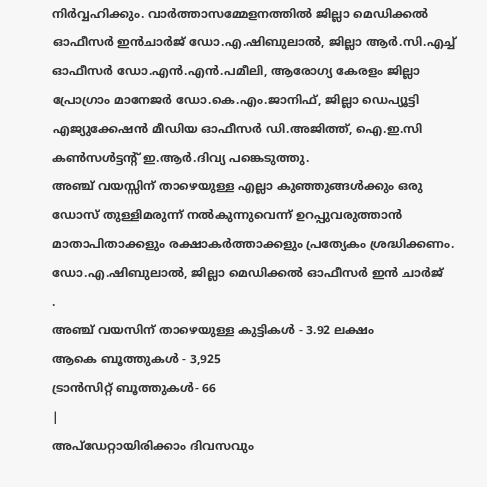നിർവ്വഹിക്കും. വാർത്താസമ്മേളനത്തിൽ ജില്ലാ മെഡിക്കൽ ഓഫീസർ ഇൻചാർജ് ഡോ.എ.ഷിബുലാൽ, ജില്ലാ ആർ.സി.എച്ച് ഓഫീസർ ഡോ.എൻ.എൻ.പമീലി, ആരോഗ്യ കേരളം ജില്ലാ പ്രോഗ്രാം മാനേജർ ഡോ.കെ.എം.ജാനിഫ്, ജില്ലാ ഡെപ്യൂട്ടി എജ്യുക്കേഷൻ മീഡിയ ഓഫീസർ ഡി.അജിത്ത്, ഐ.ഇ.സി കൺസൾട്ടന്റ് ഇ.ആർ.ദിവ്യ പങ്കെടുത്തു.
അഞ്ച് വയസ്സിന് താഴെയുള്ള എല്ലാ കുഞ്ഞുങ്ങൾക്കും ഒരു ഡോസ് തുള്ളിമരുന്ന് നൽകുന്നുവെന്ന് ഉറപ്പുവരുത്താൻ മാതാപിതാക്കളും രക്ഷാകർത്താക്കളും പ്രത്യേകം ശ്രദ്ധിക്കണം.
ഡോ.എ.ഷിബുലാൽ, ജില്ലാ മെഡിക്കൽ ഓഫീസർ ഇൻ ചാർജ്
.
അഞ്ച് വയസിന് താഴെയുള്ള കുട്ടികൾ - 3.92 ലക്ഷം
ആകെ ബൂത്തുകൾ - 3,925
ട്രാൻസിറ്റ് ബൂത്തുകൾ- 66
|
അപ്ഡേറ്റായിരിക്കാം ദിവസവും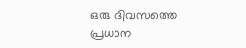ഒരു ദിവസത്തെ പ്രധാന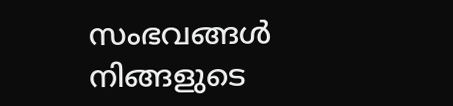സംഭവങ്ങൾ നിങ്ങളുടെ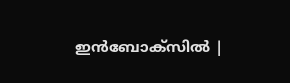ഇൻബോക്സിൽ |